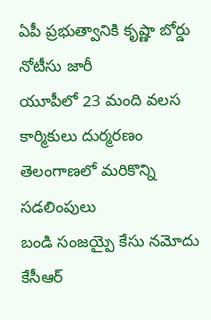ఏపీ ప్రభుత్వానికి కృష్ణా బోర్డు నోటీసు జారీ
యూపీలో 23 మంది వలస కార్మికులు దుర్మరణం
తెలంగాణలో మరికొన్ని సడలింపులు
బండి సంజయ్పై కేసు నమోదు
కేసీఆర్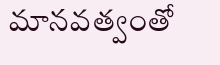మానవత్వంతో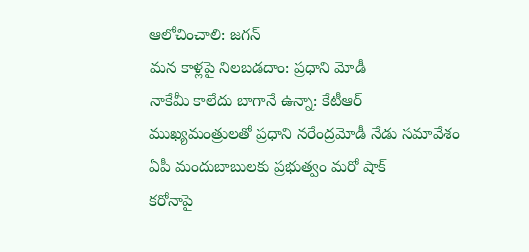ఆలోచించాలి: జగన్
మన కాళ్లపై నిలబడదాం: ప్రధాని మోడీ
నాకేమీ కాలేదు బాగానే ఉన్నా: కేటీఆర్
ముఖ్యమంత్రులతో ప్రధాని నరేంద్రమోడీ నేడు సమావేశం
ఏపీ మందుబాబులకు ప్రభుత్వం మరో షాక్
కరోనాపై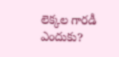లెక్కల గారడీ ఎందుకు?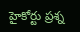హైకోర్టు ప్రశ్న